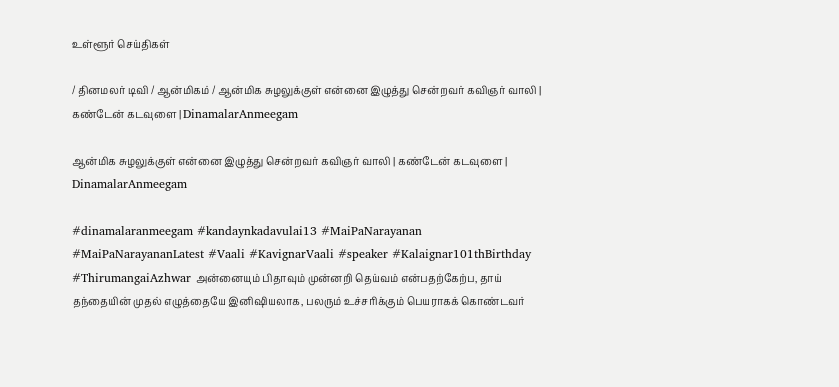உள்ளூர் செய்திகள்

/ தினமலர் டிவி / ஆன்மிகம் / ஆன்மிக சுழலுக்குள் என்னை இழுத்து சென்றவர் கவிஞர் வாலி | கண்டேன் கடவுளை | DinamalarAnmeegam

ஆன்மிக சுழலுக்குள் என்னை இழுத்து சென்றவர் கவிஞர் வாலி | கண்டேன் கடவுளை | DinamalarAnmeegam

#dinamalaranmeegam #kandaynkadavulai13 #MaiPaNarayanan #MaiPaNarayananLatest #Vaali #KavignarVaali #speaker #Kalaignar101thBirthday #ThirumangaiAzhwar அன்னையும் பிதாவும் முன்னறி தெய்வம் என்பதற்கேற்ப, தாய் தந்தையின் முதல் எழுத்தையே இனிஷியலாக, பலரும் உச்சரிக்கும் பெயராகக் கொண்டவர்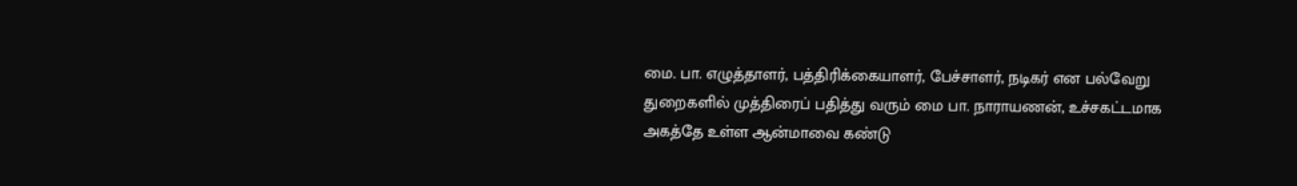மை. பா. எழுத்தாளர், பத்திரிக்கையாளர், பேச்சாளர், நடிகர் என பல்வேறு துறைகளில் முத்திரைப் பதித்து வரும் மை பா. நாராயணன், உச்சகட்டமாக அகத்தே உள்ள ஆன்மாவை கண்டு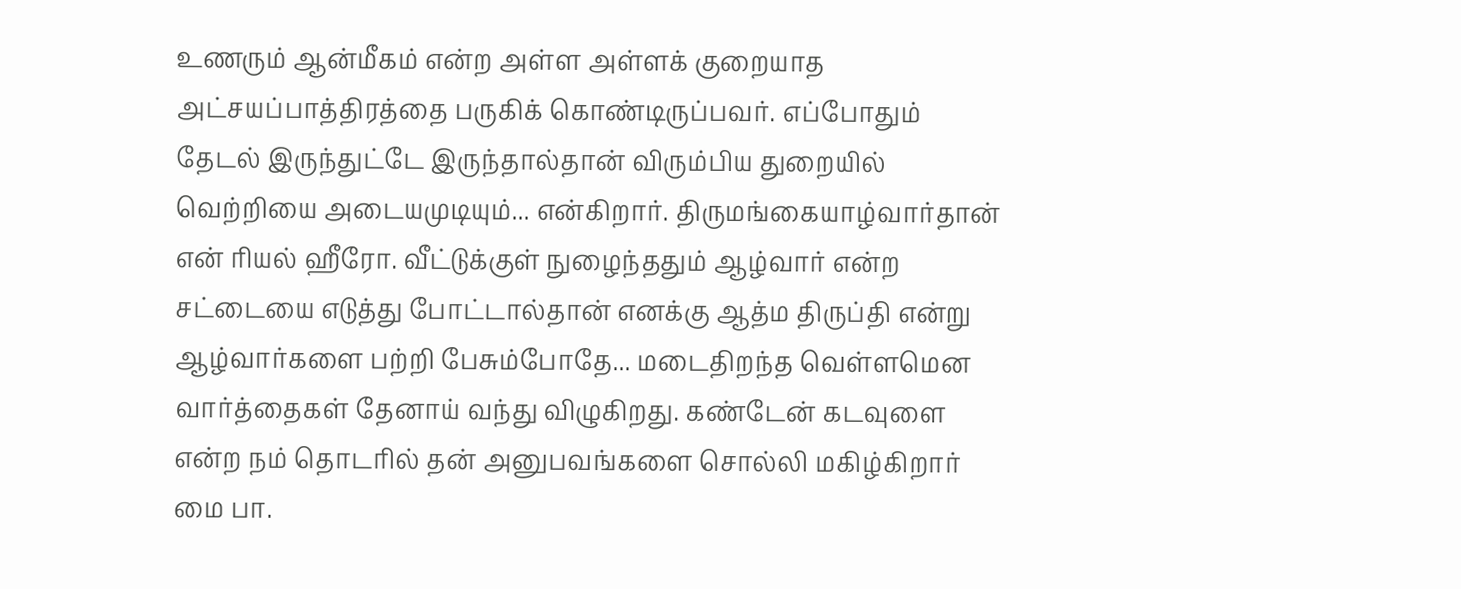உணரும் ஆன்மீகம் என்ற அள்ள அள்ளக் குறையாத அட்சயப்பாத்திரத்தை பருகிக் கொண்டிருப்பவர். எப்போதும் தேடல் இருந்துட்டே இருந்தால்தான் விரும்பிய துறையில் வெற்றியை அடையமுடியும்... என்கிறார். திருமங்கையாழ்வார்தான் என் ரியல் ஹீரோ. வீட்டுக்குள் நுழைந்ததும் ஆழ்வார் என்ற சட்டையை எடுத்து போட்டால்தான் எனக்கு ஆத்ம திருப்தி என்று ஆழ்வார்களை பற்றி பேசும்போதே... மடைதிறந்த வெள்ளமென வார்த்தைகள் தேனாய் வந்து விழுகிறது. கண்டேன் கடவுளை என்ற நம் தொடரில் தன் அனுபவங்களை சொல்லி மகிழ்கிறார் மை பா.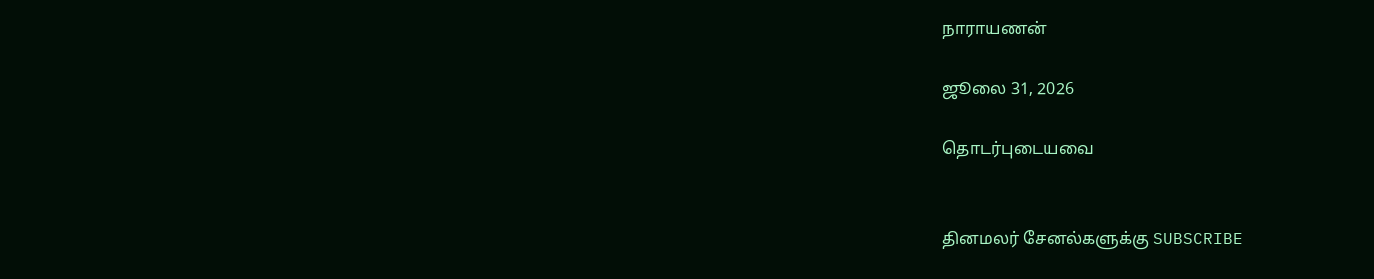நாராயணன்

ஜூலை 31, 2026

தொடர்புடையவை


தினமலர் சேனல்களுக்கு SUBSCRIBE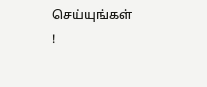செய்யுங்கள் !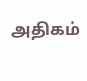அதிகம்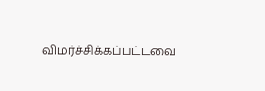விமர்ச்சிக்கப்பட்டவை